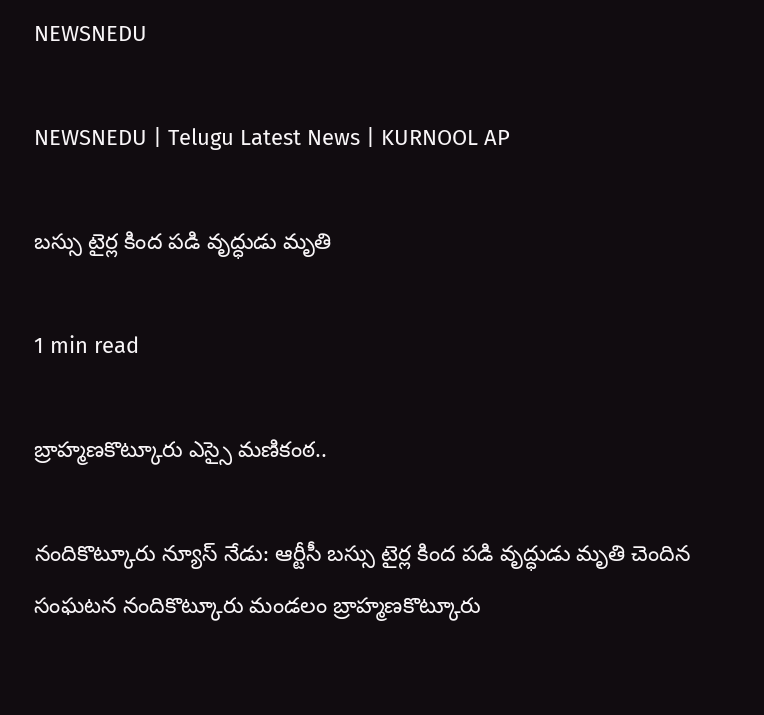NEWSNEDU

NEWSNEDU | Telugu Latest News | KURNOOL AP

బస్సు టైర్ల కింద పడి వృద్ధుడు మృతి

1 min read

బ్రాహ్మణకొట్కూరు ఎస్సై మణికంఠ..

నందికొట్కూరు న్యూస్ నేడు: ఆర్టీసీ బస్సు టైర్ల కింద పడి వృద్ధుడు మృతి చెందిన సంఘటన నందికొట్కూరు మండలం బ్రాహ్మణకొట్కూరు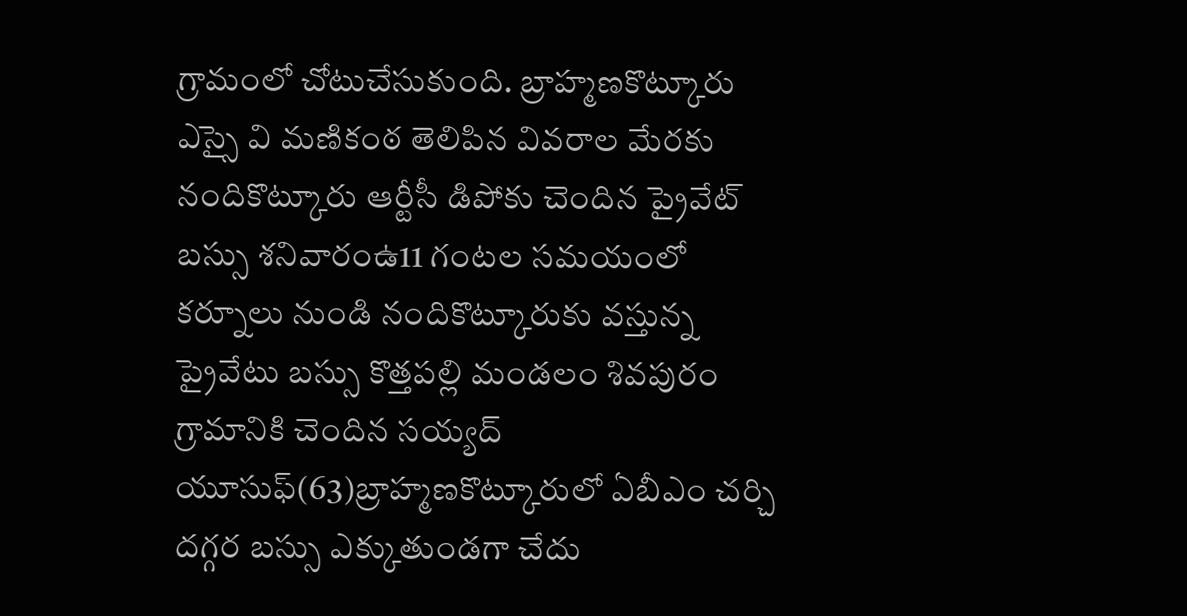గ్రామంలో చోటుచేసుకుంది. బ్రాహ్మణకొట్కూరు ఎస్సై వి మణికంఠ తెలిపిన వివరాల మేరకు నందికొట్కూరు ఆర్టీసీ డిపోకు చెందిన ప్రైవేట్ బస్సు శనివారంఉ11 గంటల సమయంలో కర్నూలు నుండి నందికొట్కూరుకు వస్తున్న ప్రైవేటు బస్సు కొత్తపల్లి మండలం శివపురం గ్రామానికి చెందిన సయ్యద్ యూసుఫ్(63)బ్రాహ్మణకొట్కూరులో ఏబీఎం చర్చి దగ్గర బస్సు ఎక్కుతుండగా చేదు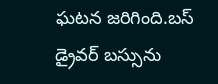ఘటన జరిగింది.బస్ డ్రైవర్ బస్సును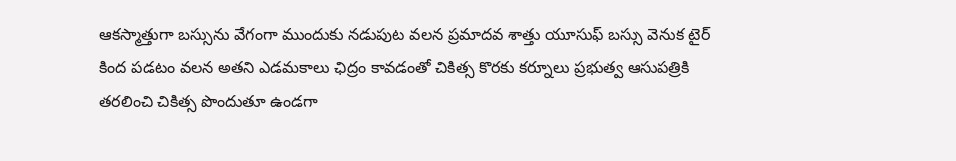ఆకస్మాత్తుగా బస్సును వేగంగా ముందుకు నడుపుట వలన ప్రమాదవ శాత్తు యూసుఫ్ బస్సు వెనుక టైర్ కింద పడటం వలన అతని ఎడమకాలు ఛిద్రం కావడంతో చికిత్స కొరకు కర్నూలు ప్రభుత్వ ఆసుపత్రికి తరలించి చికిత్స పొందుతూ ఉండగా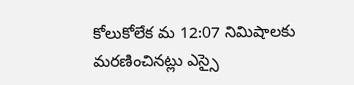కోలుకోలేక మ 12:07 నిమిషాలకు మరణించినట్లు ఎస్సై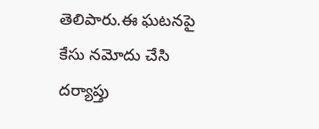తెలిపారు.ఈ ఘటనపై కేసు నమోదు చేసి దర్యాప్తు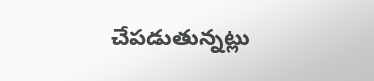చేపడుతున్నట్లు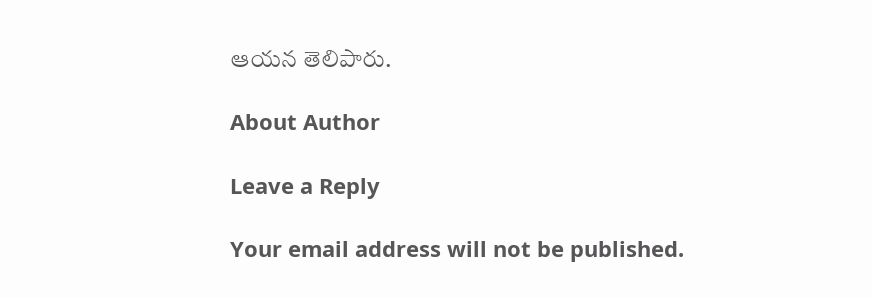ఆయన తెలిపారు.

About Author

Leave a Reply

Your email address will not be published.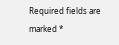Required fields are marked *